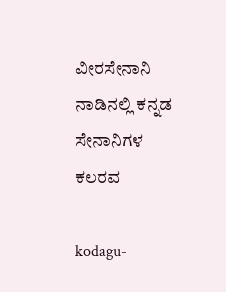ವೀರಸೇನಾನಿ ನಾಡಿನಲ್ಲಿ ಕನ್ನಡ ಸೇನಾನಿಗಳ ಕಲರವ

kodagu-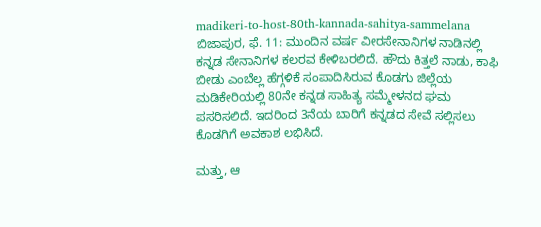madikeri-to-host-80th-kannada-sahitya-sammelana
ಬಿಜಾಪುರ, ಫೆ. 11: ಮುಂದಿನ ವರ್ಷ ವೀರಸೇನಾನಿಗಳ ನಾಡಿನಲ್ಲಿ ಕನ್ನಡ ಸೇನಾನಿಗಳ ಕಲರವ ಕೇಳಿಬರಲಿದೆ. ಹೌದು ಕಿತ್ತಲೆ ನಾಡು, ಕಾಫಿ ಬೀಡು ಎಂಬೆಲ್ಲ ಹೆಗ್ಗಳಿಕೆ ಸಂಪಾದಿಸಿರುವ ಕೊಡಗು ಜಿಲ್ಲೆಯ ಮಡಿಕೇರಿಯಲ್ಲಿ 80ನೇ ಕನ್ನಡ ಸಾಹಿತ್ಯ ಸಮ್ಮೇಳನದ ಘಮ ಪಸರಿಸಲಿದೆ. ಇದರಿಂದ 3ನೆಯ ಬಾರಿಗೆ ಕನ್ನಡದ ಸೇವೆ ಸಲ್ಲಿಸಲು ಕೊಡಗಿಗೆ ಅವಕಾಶ ಲಭಿಸಿದೆ.

ಮತ್ತು, ಆ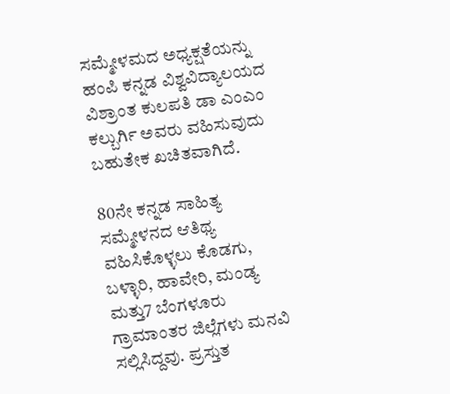ಸಮ್ಮೇಳಮದ ಅಧ್ಯಕ್ಷತೆಯನ್ನು ಹಂಪಿ ಕನ್ನಡ ವಿಶ್ವವಿದ್ಯಾಲಯದ ವಿಶ್ರಾಂತ ಕುಲಪತಿ ಡಾ ಎಂಎಂ ಕಲ್ಬುರ್ಗಿ ಅವರು ವಹಿಸುವುದು ಬಹುತೇಕ ಖಚಿತವಾಗಿದೆ.

80ನೇ ಕನ್ನಡ ಸಾಹಿತ್ಯ ಸಮ್ಮೇಳನದ ಆತಿಥ್ಯ ವಹಿಸಿಕೊಳ್ಳಲು ಕೊಡಗು, ಬಳ್ಳಾರಿ, ಹಾವೇರಿ, ಮಂಡ್ಯ ಮತ್ತು7 ಬೆಂಗಳೂರು ಗ್ರಾಮಾಂತರ ಜಿಲ್ಲೆಗಳು ಮನವಿ ಸಲ್ಲಿಸಿದ್ದವು. ಪ್ರಸ್ತುತ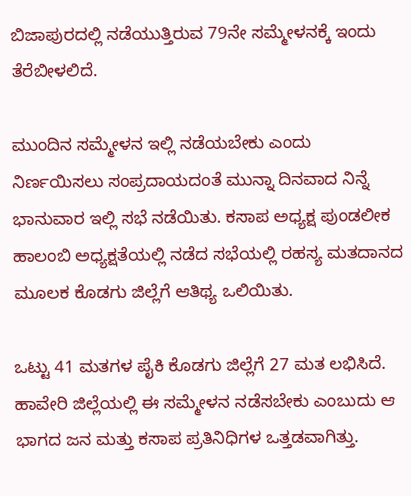ಬಿಜಾಪುರದಲ್ಲಿ ನಡೆಯುತ್ತಿರುವ 79ನೇ ಸಮ್ಮೇಳನಕ್ಕೆ ಇಂದು ತೆರೆಬೀಳಲಿದೆ.

ಮುಂದಿನ ಸಮ್ಮೇಳನ ಇಲ್ಲಿ ನಡೆಯಬೇಕು ಎಂದು ನಿರ್ಣಯಿಸಲು ಸಂಪ್ರದಾಯದಂತೆ ಮುನ್ನಾ ದಿನವಾದ ನಿನ್ನೆ ಭಾನುವಾರ ಇಲ್ಲಿ ಸಭೆ ನಡೆಯಿತು. ಕಸಾಪ ಅಧ್ಯಕ್ಷ ಪುಂಡಲೀಕ ಹಾಲಂಬಿ ಅಧ್ಯಕ್ಷತೆಯಲ್ಲಿ ನಡೆದ ಸಭೆಯಲ್ಲಿ ರಹಸ್ಯ ಮತದಾನದ ಮೂಲಕ ಕೊಡಗು ಜಿಲ್ಲೆಗೆ ಆತಿಥ್ಯ ಒಲಿಯಿತು.

ಒಟ್ಟು 41 ಮತಗಳ ಪೈಕಿ ಕೊಡಗು ಜಿಲ್ಲೆಗೆ 27 ಮತ ಲಭಿಸಿದೆ. ಹಾವೇರಿ ಜಿಲ್ಲೆಯಲ್ಲಿ ಈ ಸಮ್ಮೇಳನ ನಡೆಸಬೇಕು ಎಂಬುದು ಆ ಭಾಗದ ಜನ ಮತ್ತು ಕಸಾಪ ಪ್ರತಿನಿಧಿಗಳ ಒತ್ತಡವಾಗಿತ್ತು.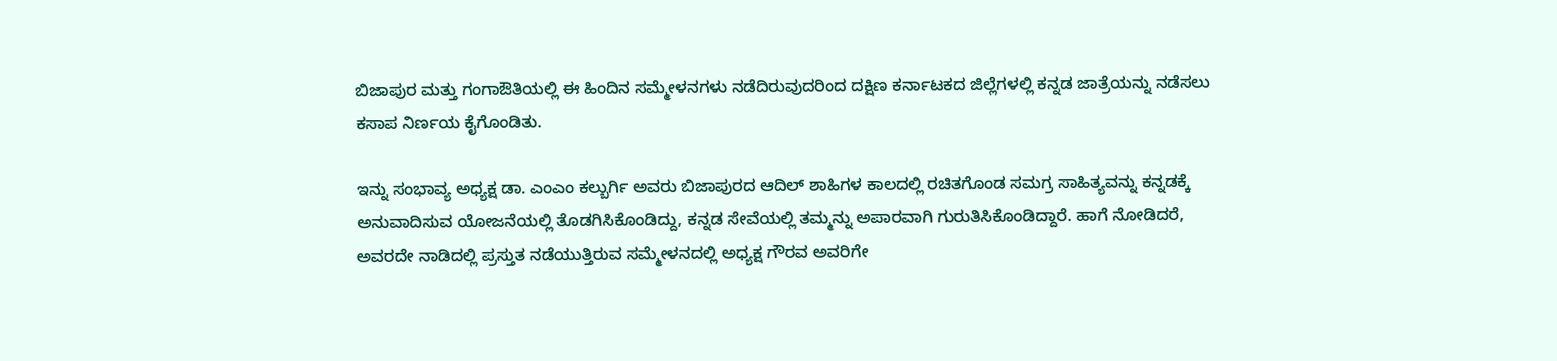ಬಿಜಾಪುರ ಮತ್ತು ಗಂಗಾಔತಿಯಲ್ಲಿ ಈ ಹಿಂದಿನ ಸಮ್ಮೇಳನಗಳು ನಡೆದಿರುವುದರಿಂದ ದಕ್ಷಿಣ ಕರ್ನಾಟಕದ ಜಿಲ್ಲೆಗಳಲ್ಲಿ ಕನ್ನಡ ಜಾತ್ರೆಯನ್ನು ನಡೆಸಲು ಕಸಾಪ ನಿರ್ಣಯ ಕೈಗೊಂಡಿತು.

ಇನ್ನು ಸಂಭಾವ್ಯ ಅಧ್ಯಕ್ಷ ಡಾ. ಎಂಎಂ ಕಲ್ಬುರ್ಗಿ ಅವರು ಬಿಜಾಪುರದ ಆದಿಲ್ ಶಾಹಿಗಳ ಕಾಲದಲ್ಲಿ ರಚಿತಗೊಂಡ ಸಮಗ್ರ ಸಾಹಿತ್ಯವನ್ನು ಕನ್ನಡಕ್ಕೆ ಅನುವಾದಿಸುವ ಯೋಜನೆಯಲ್ಲಿ ತೊಡಗಿಸಿಕೊಂಡಿದ್ದು, ಕನ್ನಡ ಸೇವೆಯಲ್ಲಿ ತಮ್ಮನ್ನು ಅಪಾರವಾಗಿ ಗುರುತಿಸಿಕೊಂಡಿದ್ದಾರೆ. ಹಾಗೆ ನೋಡಿದರೆ, ಅವರದೇ ನಾಡಿದಲ್ಲಿ ಪ್ರಸ್ತುತ ನಡೆಯುತ್ತಿರುವ ಸಮ್ಮೇಳನದಲ್ಲಿ ಅಧ್ಯಕ್ಷ ಗೌರವ ಅವರಿಗೇ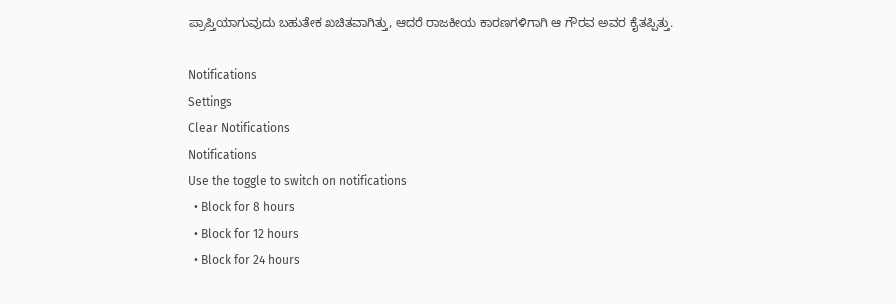ಪ್ರಾಪ್ತಿಯಾಗುವುದು ಬಹುತೇಕ ಖಚಿತವಾಗಿತ್ತು, ಆದರೆ ರಾಜಕೀಯ ಕಾರಣಗಳಿಗಾಗಿ ಆ ಗೌರವ ಅವರ ಕೈತಪ್ಪಿತ್ತು.

Notifications
Settings
Clear Notifications
Notifications
Use the toggle to switch on notifications
  • Block for 8 hours
  • Block for 12 hours
  • Block for 24 hours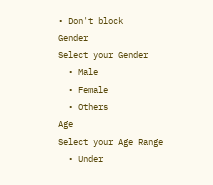• Don't block
Gender
Select your Gender
  • Male
  • Female
  • Others
Age
Select your Age Range
  • Under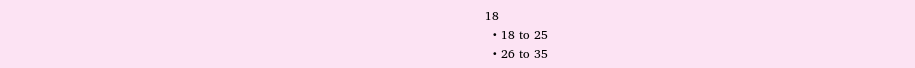18
  • 18 to 25
  • 26 to 35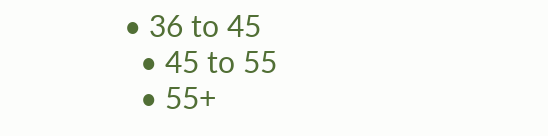• 36 to 45
  • 45 to 55
  • 55+